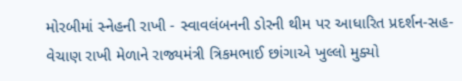મોરબીમાં સ્નેહની રાખી - સ્વાવલંબનની ડોરની થીમ પર આધારિત પ્રદર્શન-સહ-વેચાણ રાખી મેળાને રાજ્યમંત્રી ત્રિકમભાઈ છાંગાએ ખુલ્લો મુક્યો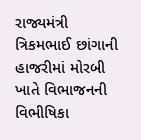રાજ્યમંત્રી ત્રિકમભાઈ છાંગાની હાજરીમાં મોરબી ખાતે વિભાજનની વિભીષિકા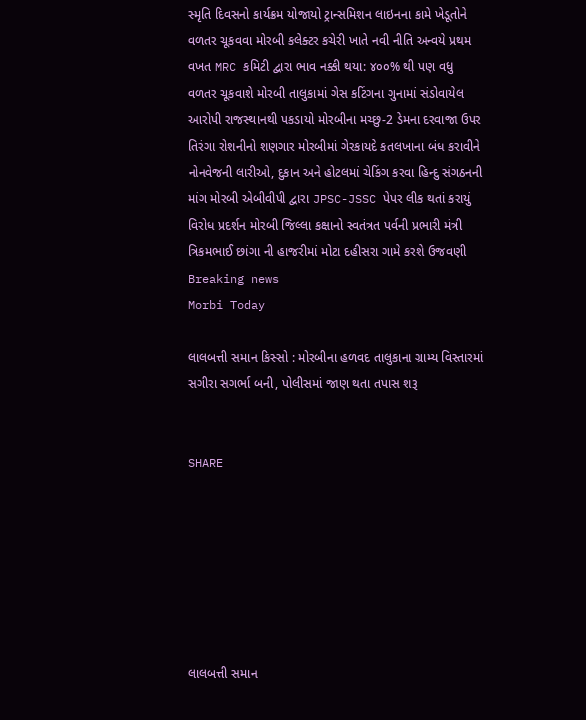સ્મૃતિ દિવસનો કાર્યક્રમ યોજાયો ટ્રાન્સમિશન લાઇનના કામે ખેડૂતોને વળતર ચૂકવવા મોરબી કલેક્ટર કચેરી ખાતે નવી નીતિ અન્વયે પ્રથમ વખત MRC કમિટી દ્વારા ભાવ નક્કી થયા: ૪૦૦% થી પણ વધુ વળતર ચૂકવાશે મોરબી તાલુકામાં ગેસ કટિંગના ગુનામાં સંડોવાયેલ આરોપી રાજસ્થાનથી પકડાયો મોરબીના મચ્છુ-2 ડેમના દરવાજા ઉપર તિરંગા રોશનીનો શણગાર મોરબીમાં ગેરકાયદે કતલખાના બંધ કરાવીને નોનવેજની લારીઓ, દુકાન અને હોટલમાં ચેકિંગ કરવા હિન્દુ સંગઠનની માંગ મોરબી એબીવીપી દ્વારા JPSC-JSSC પેપર લીક થતાં કરાયું વિરોધ પ્રદર્શન મોરબી જિલ્લા કક્ષાનો સ્વતંત્રત પર્વની પ્રભારી મંત્રી ત્રિકમભાઈ છાંગા ની હાજરીમાં મોટા દહીસરા ગામે કરશે ઉજવણી
Breaking news
Morbi Today

લાલબત્તી સમાન કિસ્સો : મોરબીના હળવદ તાલુકાના ગ્રામ્ય વિસ્તારમાં સગીરા સગર્ભા બની, પોલીસમાં જાણ થતા તપાસ શરૂ


SHARE







લાલબત્તી સમાન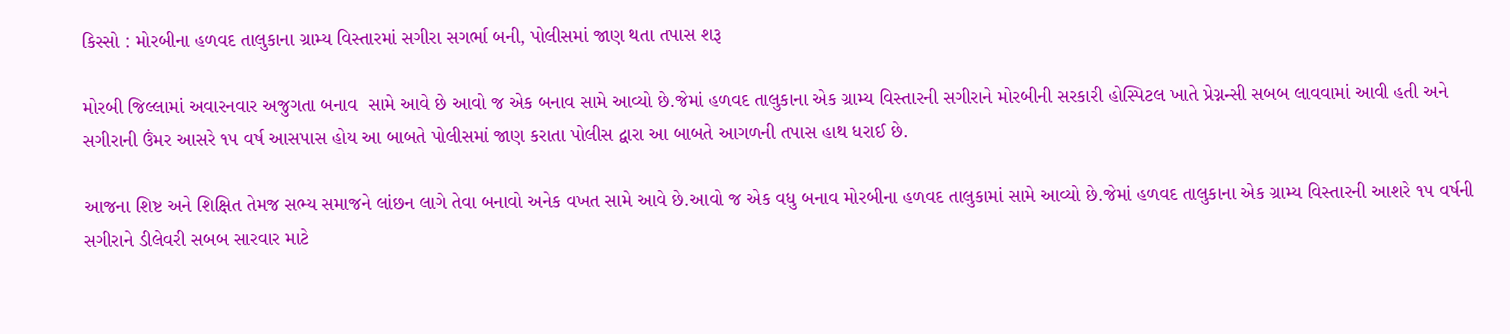કિસ્સો : મોરબીના હળવદ તાલુકાના ગ્રામ્ય વિસ્તારમાં સગીરા સગર્ભા બની, પોલીસમાં જાણ થતા તપાસ શરૂ

મોરબી જિલ્લામાં અવારનવાર અજુગતા બનાવ  સામે આવે છે આવો જ એક બનાવ સામે આવ્યો છે.જેમાં હળવદ તાલુકાના એક ગ્રામ્ય વિસ્તારની સગીરાને મોરબીની સરકારી હોસ્પિટલ ખાતે પ્રેગ્નન્સી સબબ લાવવામાં આવી હતી અને સગીરાની ઉંમર આસરે ૧૫ વર્ષ આસપાસ હોય આ બાબતે પોલીસમાં જાણ કરાતા પોલીસ દ્વારા આ બાબતે આગળની તપાસ હાથ ધરાઈ છે.

આજના શિષ્ટ અને શિક્ષિત તેમજ સભ્ય સમાજને લાંછન લાગે તેવા બનાવો અનેક વખત સામે આવે છે.આવો જ એક વધુ બનાવ મોરબીના હળવદ તાલુકામાં સામે આવ્યો છે.જેમાં હળવદ તાલુકાના એક ગ્રામ્ય વિસ્તારની આશરે ૧૫ વર્ષની સગીરાને ડીલેવરી સબબ સારવાર માટે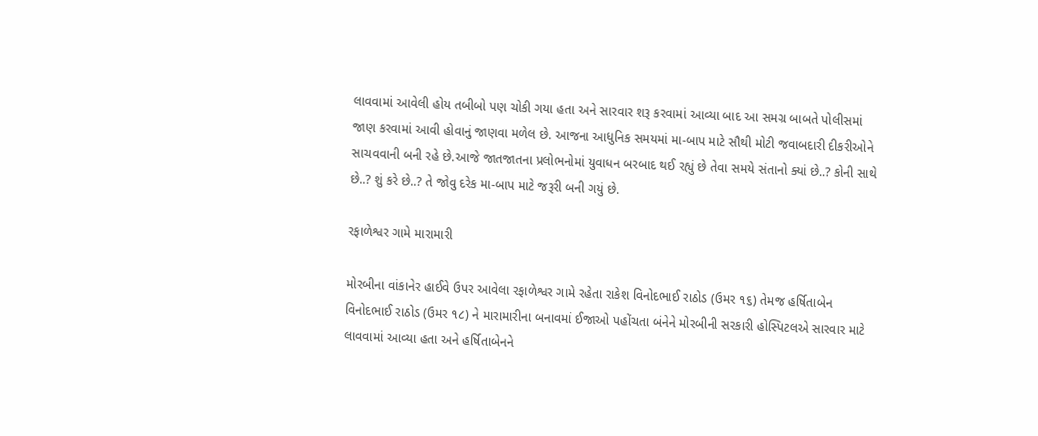લાવવામાં આવેલી હોય તબીબો પણ ચોકી ગયા હતા અને સારવાર શરૂ કરવામાં આવ્યા બાદ આ સમગ્ર બાબતે પોલીસમાં જાણ કરવામાં આવી હોવાનું જાણવા મળેલ છે. આજના આધુનિક સમયમાં મા-બાપ માટે સૌથી મોટી જવાબદારી દીકરીઓને સાચવવાની બની રહે છે.આજે જાતજાતના પ્રલોભનોમાં યુવાધન બરબાદ થઈ રહ્યું છે તેવા સમયે સંતાનો ક્યાં છે..? કોની સાથે છે..? શું કરે છે..? તે જોવુ દરેક મા-બાપ માટે જરૂરી બની ગયું છે.

રફાળેશ્વર ગામે મારામારી

મોરબીના વાંકાનેર હાઈવે ઉપર આવેલા રફાળેશ્વર ગામે રહેતા રાકેશ વિનોદભાઈ રાઠોડ (ઉમર ૧૬) તેમજ હર્ષિતાબેન વિનોદભાઈ રાઠોડ (ઉમર ૧૮) ને મારામારીના બનાવમાં ઈજાઓ પહોંચતા બંનેને મોરબીની સરકારી હોસ્પિટલએ સારવાર માટે લાવવામાં આવ્યા હતા અને હર્ષિતાબેનને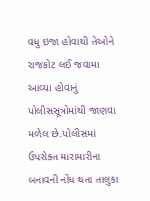વધુ ઇજા હોવાથી તેઓને રાજકોટ લઈ જવામા આવ્યા હોવાનું પોલીસસૂત્રોમાંથી જાણવા મળેલ છે.પોલીસમાં ઉપરોક્ત મારામારીના બનાવની નોંધ થતા તાલુકા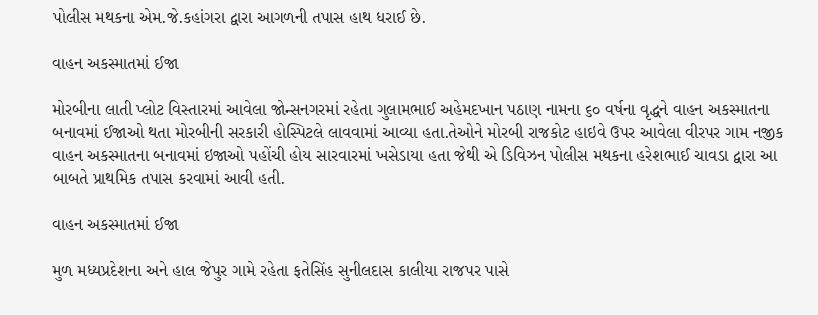પોલીસ મથકના એમ.જે.કહાંગરા દ્વારા આગળની તપાસ હાથ ધરાઈ છે.

વાહન અકસ્માતમાં ઈજા

મોરબીના લાતી પ્લોટ વિસ્તારમાં આવેલા જોન્સનગરમાં રહેતા ગુલામભાઈ અહેમદખાન પઠાણ નામના ૬૦ વર્ષના વૃદ્ધને વાહન અકસ્માતના બનાવમાં ઈજાઓ થતા મોરબીની સરકારી હોસ્પિટલે લાવવામાં આવ્યા હતા.તેઓને મોરબી રાજકોટ હાઇવે ઉપર આવેલા વીરપર ગામ નજીક વાહન અકસ્માતના બનાવમાં ઇજાઓ પહોંચી હોય સારવારમાં ખસેડાયા હતા જેથી એ ડિવિઝન પોલીસ મથકના હરેશભાઈ ચાવડા દ્વારા આ બાબતે પ્રાથમિક તપાસ કરવામાં આવી હતી.

વાહન અકસ્માતમાં ઈજા

મુળ મધ્યપ્રદેશના અને હાલ જેપુર ગામે રહેતા ફતેસિંહ સુનીલદાસ કાલીયા રાજપર પાસે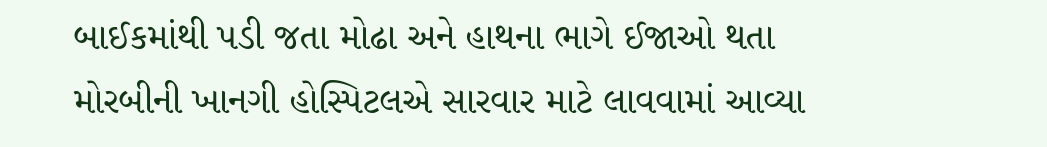બાઈકમાંથી પડી જતા મોઢા અને હાથના ભાગે ઈજાઓ થતા મોરબીની ખાનગી હોસ્પિટલએ સારવાર માટે લાવવામાં આવ્યા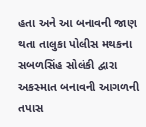હતા અને આ બનાવની જાણ થતા તાલુકા પોલીસ મથકના સબળસિંહ સોલંકી દ્વારા અકસ્માત બનાવની આગળની તપાસ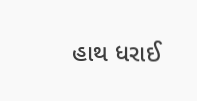હાથ ધરાઈ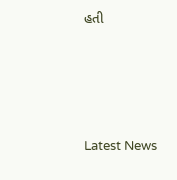હતી






Latest News